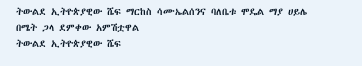ትውልደ ኢትዮጵያዊው ሼፍ ማርከስ ሳሙኤልሰንና ባለቤቱ ሞዴል ማያ ሀይሌ
በሜት ጋላ ደምቀው አምሽቷዋል
ትውልደ ኢትዮጵያዊው ሼፍ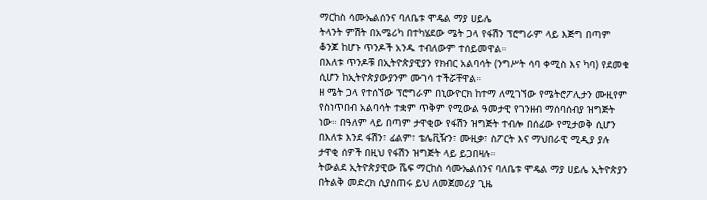ማርከስ ሳሙኤልሰንና ባለቤቱ ሞዴል ማያ ሀይሌ
ትላንት ምሽት በአሜሪካ በተካሄደው ሜት ጋላ የፋሽን ፕሮግራም ላይ እጅግ በጣም ቆንጆ ከሆኑ ጥንዶች አንዱ ተብለውም ተሰይመዋል።
በእለቱ ጥንዶቹ በኢትዮጵያዊያን የክብር አልባሳት (ንግሥት ሳባ ቀሚስ እና ካባ) የደመቁ ሲሆን ከኢትዮጵያውያንም ሙገሳ ተችሯቸዋል።
ዘ ሜት ጋላ የተሰኘው ፕሮግራም በኒውዮርክ ከተማ ለሚገኘው የሜትሮፖሊታን ሙዚየም የስነጥበብ አልባሳት ተቋም ጥቅም የሚውል ዓመታዊ የገንዘብ ማሰባሰብያ ዝግጅት ነው። በዓለም ላይ በጣም ታዋቂው የፋሽን ዝግጅት ተብሎ በሰፊው የሚታወቅ ሲሆን በእለቱ እንደ ፋሽን፣ ፊልም፣ ቴሌቪዥን፣ ሙዚቃ፣ ስፖርት እና ማህበራዊ ሚዲያ ያሉ ታዋቂ ሰዎች በዚህ የፋሽን ዝግጅት ላይ ይጋበዛሉ።
ትውልደ ኢትዮጵያዊው ሼፍ ማርከስ ሳሙኤልሰንና ባለቤቱ ሞዴል ማያ ሀይሌ ኢትዮጵያን በትልቅ መድረክ ሲያስጠሩ ይህ ለመጀመሪያ ጊዜ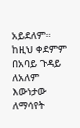አይደለም። ከዚህ ቀደምም በአባይ ጉዳይ ለአለም እውነታው ለማሳየት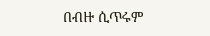በብዙ ሲጥሩም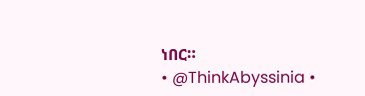ነበር።
• @ThinkAbyssinia •